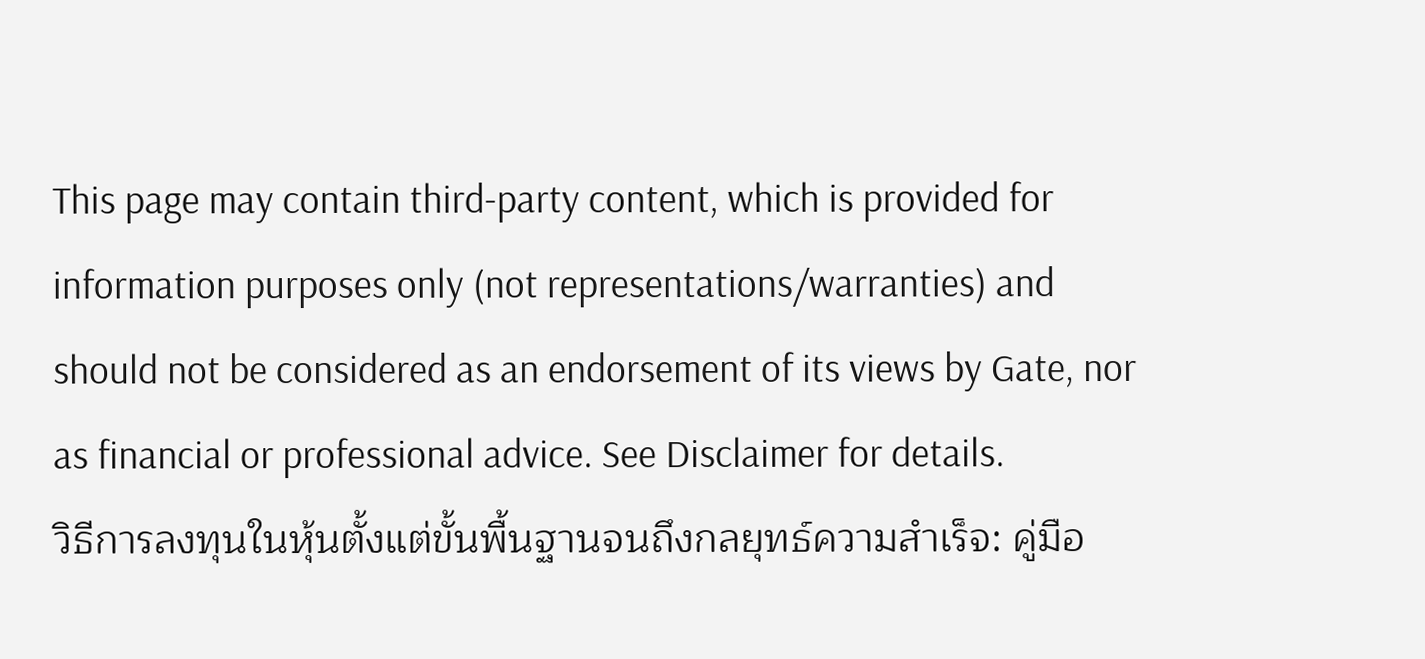This page may contain third-party content, which is provided for information purposes only (not representations/warranties) and should not be considered as an endorsement of its views by Gate, nor as financial or professional advice. See Disclaimer for details.
วิธีการลงทุนในหุ้นตั้งแต่ขั้นพื้นฐานจนถึงกลยุทธ์ความสำเร็จ: คู่มือ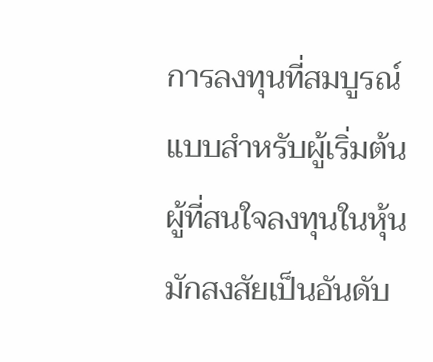การลงทุนที่สมบูรณ์แบบสำหรับผู้เริ่มต้น
ผู้ที่สนใจลงทุนในหุ้นมักสงสัยเป็นอันดับ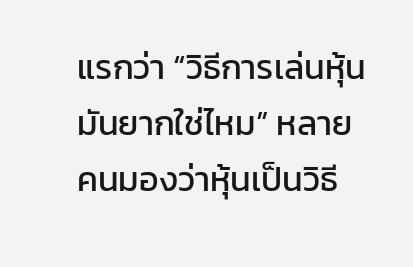แรกว่า “วิธีการเล่นหุ้นมันยากใช่ไหม” หลายคนมองว่าหุ้นเป็นวิธี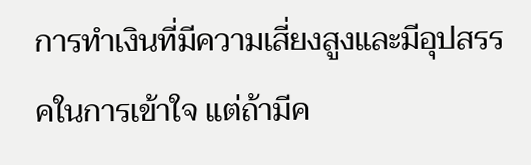การทำเงินที่มีความเสี่ยงสูงและมีอุปสรรคในการเข้าใจ แต่ถ้ามีค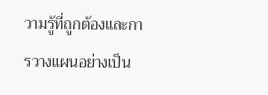วามรู้ที่ถูกต้องและการวางแผนอย่างเป็น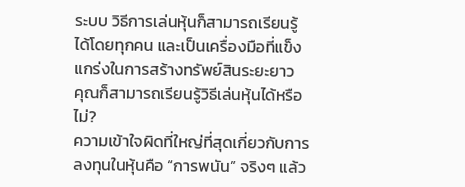ระบบ วิธีการเล่นหุ้นก็สามารถเรียนรู้ได้โดยทุกคน และเป็นเครื่องมือที่แข็งแกร่งในการสร้างทรัพย์สินระยะยาว
คุณก็สามารถเรียนรู้วิธีเล่นหุ้นได้หรือไม่?
ความเข้าใจผิดที่ใหญ่ที่สุดเกี่ยวกับการลงทุนในหุ้นคือ “การพนัน” จริงๆ แล้ว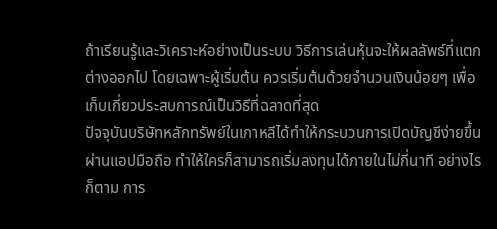ถ้าเรียนรู้และวิเคราะห์อย่างเป็นระบบ วิธีการเล่นหุ้นจะให้ผลลัพธ์ที่แตกต่างออกไป โดยเฉพาะผู้เริ่มต้น ควรเริ่มต้นด้วยจำนวนเงินน้อยๆ เพื่อเก็บเกี่ยวประสบการณ์เป็นวิธีที่ฉลาดที่สุด
ปัจจุบันบริษัทหลักทรัพย์ในเกาหลีได้ทำให้กระบวนการเปิดบัญชีง่ายขึ้นผ่านแอปมือถือ ทำให้ใครก็สามารถเริ่มลงทุนได้ภายในไม่กี่นาที อย่างไรก็ตาม การ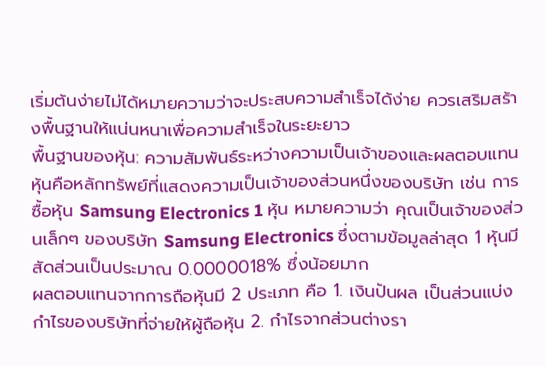เริ่มต้นง่ายไม่ได้หมายความว่าจะประสบความสำเร็จได้ง่าย ควรเสริมสร้างพื้นฐานให้แน่นหนาเพื่อความสำเร็จในระยะยาว
พื้นฐานของหุ้น: ความสัมพันธ์ระหว่างความเป็นเจ้าของและผลตอบแทน
หุ้นคือหลักทรัพย์ที่แสดงความเป็นเจ้าของส่วนหนึ่งของบริษัท เช่น การซื้อหุ้น Samsung Electronics 1 หุ้น หมายความว่า คุณเป็นเจ้าของส่วนเล็กๆ ของบริษัท Samsung Electronics ซึ่งตามข้อมูลล่าสุด 1 หุ้นมีสัดส่วนเป็นประมาณ 0.0000018% ซึ่งน้อยมาก
ผลตอบแทนจากการถือหุ้นมี 2 ประเภท คือ 1. เงินปันผล เป็นส่วนแบ่งกำไรของบริษัทที่จ่ายให้ผู้ถือหุ้น 2. กำไรจากส่วนต่างรา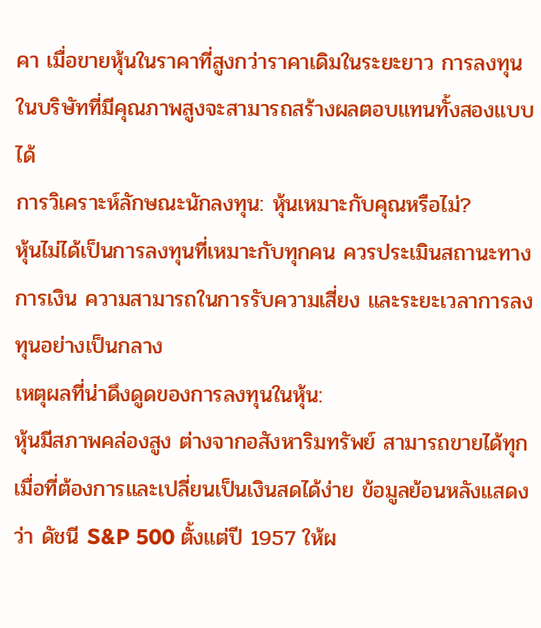คา เมื่อขายหุ้นในราคาที่สูงกว่าราคาเดิมในระยะยาว การลงทุนในบริษัทที่มีคุณภาพสูงจะสามารถสร้างผลตอบแทนทั้งสองแบบได้
การวิเคราะห์ลักษณะนักลงทุน: หุ้นเหมาะกับคุณหรือไม่?
หุ้นไม่ได้เป็นการลงทุนที่เหมาะกับทุกคน ควรประเมินสถานะทางการเงิน ความสามารถในการรับความเสี่ยง และระยะเวลาการลงทุนอย่างเป็นกลาง
เหตุผลที่น่าดึงดูดของการลงทุนในหุ้น:
หุ้นมีสภาพคล่องสูง ต่างจากอสังหาริมทรัพย์ สามารถขายได้ทุกเมื่อที่ต้องการและเปลี่ยนเป็นเงินสดได้ง่าย ข้อมูลย้อนหลังแสดงว่า ดัชนี S&P 500 ตั้งแต่ปี 1957 ให้ผ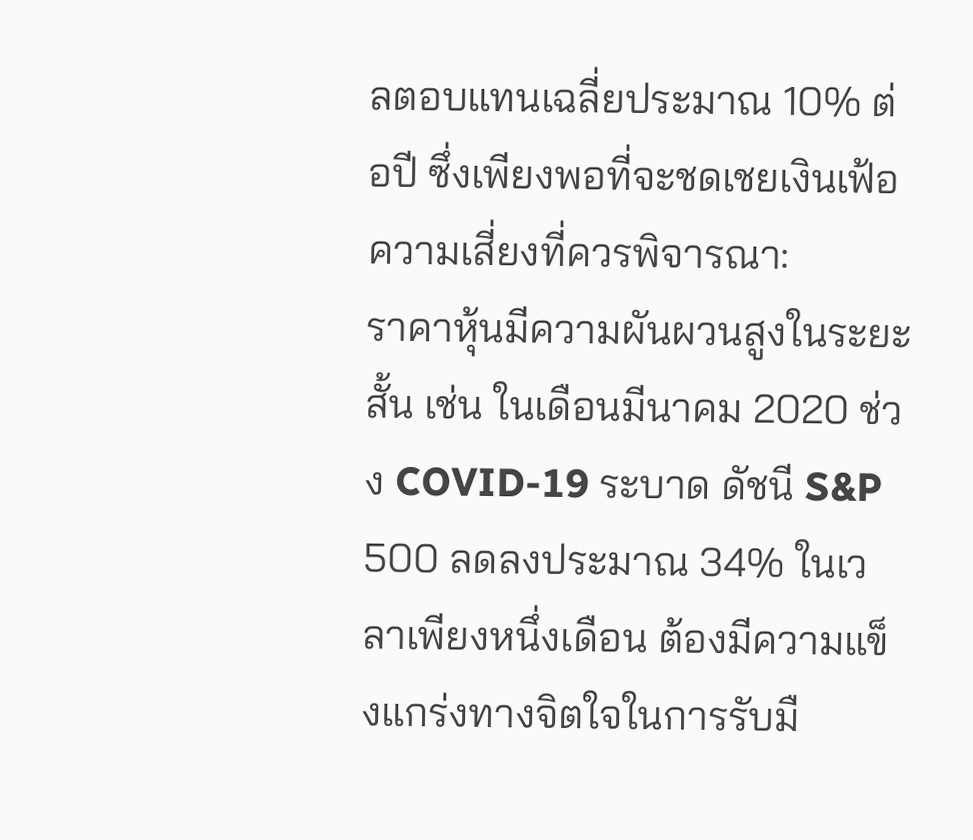ลตอบแทนเฉลี่ยประมาณ 10% ต่อปี ซึ่งเพียงพอที่จะชดเชยเงินเฟ้อ
ความเสี่ยงที่ควรพิจารณา:
ราคาหุ้นมีความผันผวนสูงในระยะสั้น เช่น ในเดือนมีนาคม 2020 ช่วง COVID-19 ระบาด ดัชนี S&P 500 ลดลงประมาณ 34% ในเวลาเพียงหนึ่งเดือน ต้องมีความแข็งแกร่งทางจิตใจในการรับมื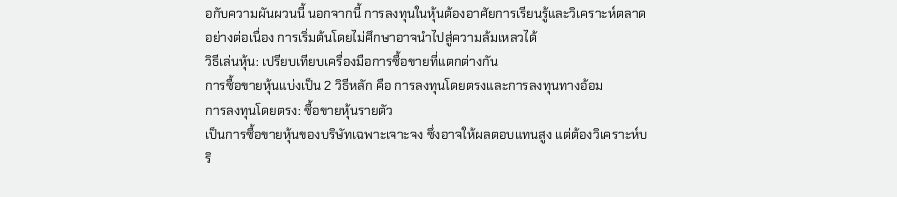อกับความผันผวนนี้ นอกจากนี้ การลงทุนในหุ้นต้องอาศัยการเรียนรู้และวิเคราะห์ตลาดอย่างต่อเนื่อง การเริ่มต้นโดยไม่ศึกษาอาจนำไปสู่ความล้มเหลวได้
วิธีเล่นหุ้น: เปรียบเทียบเครื่องมือการซื้อขายที่แตกต่างกัน
การซื้อขายหุ้นแบ่งเป็น 2 วิธีหลัก คือ การลงทุนโดยตรงและการลงทุนทางอ้อม
การลงทุนโดยตรง: ซื้อขายหุ้นรายตัว
เป็นการซื้อขายหุ้นของบริษัทเฉพาะเจาะจง ซึ่งอาจให้ผลตอบแทนสูง แต่ต้องวิเคราะห์บริ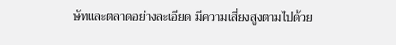ษัทและตลาดอย่างละเอียด มีความเสี่ยงสูงตามไปด้วย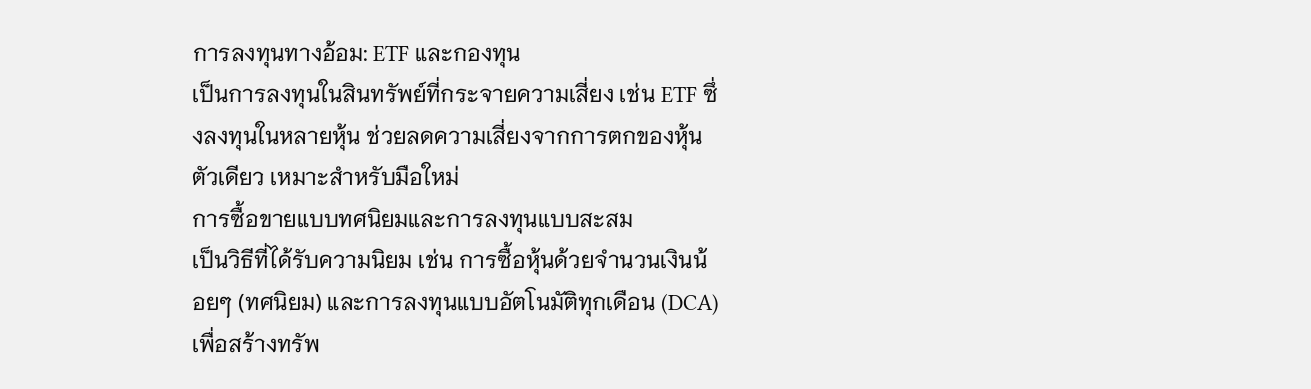การลงทุนทางอ้อม: ETF และกองทุน
เป็นการลงทุนในสินทรัพย์ที่กระจายความเสี่ยง เช่น ETF ซึ่งลงทุนในหลายหุ้น ช่วยลดความเสี่ยงจากการตกของหุ้นตัวเดียว เหมาะสำหรับมือใหม่
การซื้อขายแบบทศนิยมและการลงทุนแบบสะสม
เป็นวิธีที่ได้รับความนิยม เช่น การซื้อหุ้นด้วยจำนวนเงินน้อยๆ (ทศนิยม) และการลงทุนแบบอัตโนมัติทุกเดือน (DCA) เพื่อสร้างทรัพ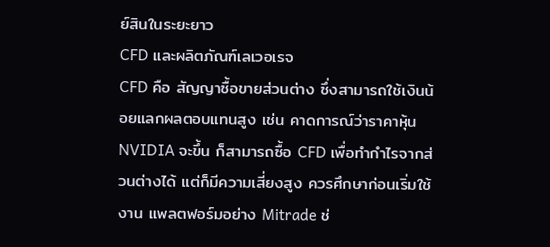ย์สินในระยะยาว
CFD และผลิตภัณฑ์เลเวอเรจ
CFD คือ สัญญาซื้อขายส่วนต่าง ซึ่งสามารถใช้เงินน้อยแลกผลตอบแทนสูง เช่น คาดการณ์ว่าราคาหุ้น NVIDIA จะขึ้น ก็สามารถซื้อ CFD เพื่อทำกำไรจากส่วนต่างได้ แต่ก็มีความเสี่ยงสูง ควรศึกษาก่อนเริ่มใช้งาน แพลตฟอร์มอย่าง Mitrade ช่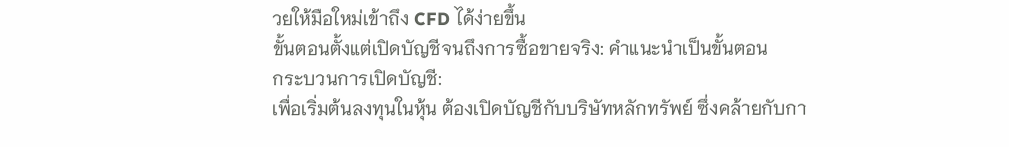วยให้มือใหม่เข้าถึง CFD ได้ง่ายขึ้น
ขั้นตอนตั้งแต่เปิดบัญชีจนถึงการซื้อขายจริง: คำแนะนำเป็นขั้นตอน
กระบวนการเปิดบัญชี:
เพื่อเริ่มต้นลงทุนในหุ้น ต้องเปิดบัญชีกับบริษัทหลักทรัพย์ ซึ่งคล้ายกับกา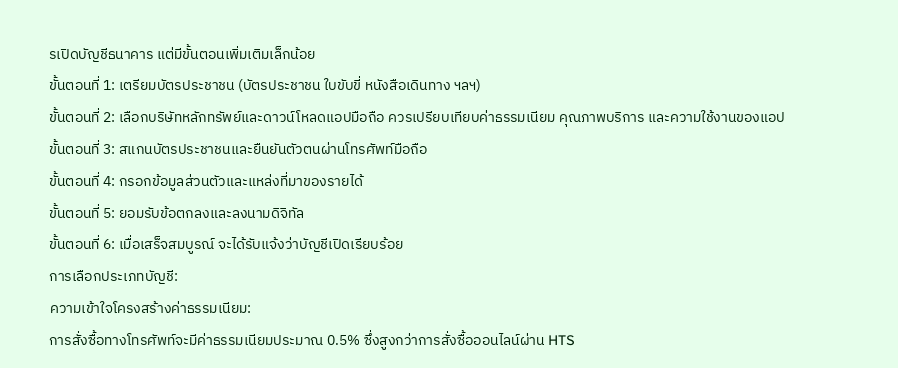รเปิดบัญชีธนาคาร แต่มีขั้นตอนเพิ่มเติมเล็กน้อย
ขั้นตอนที่ 1: เตรียมบัตรประชาชน (บัตรประชาชน ใบขับขี่ หนังสือเดินทาง ฯลฯ)
ขั้นตอนที่ 2: เลือกบริษัทหลักทรัพย์และดาวน์โหลดแอปมือถือ ควรเปรียบเทียบค่าธรรมเนียม คุณภาพบริการ และความใช้งานของแอป
ขั้นตอนที่ 3: สแกนบัตรประชาชนและยืนยันตัวตนผ่านโทรศัพท์มือถือ
ขั้นตอนที่ 4: กรอกข้อมูลส่วนตัวและแหล่งที่มาของรายได้
ขั้นตอนที่ 5: ยอมรับข้อตกลงและลงนามดิจิทัล
ขั้นตอนที่ 6: เมื่อเสร็จสมบูรณ์ จะได้รับแจ้งว่าบัญชีเปิดเรียบร้อย
การเลือกประเภทบัญชี:
ความเข้าใจโครงสร้างค่าธรรมเนียม:
การสั่งซื้อทางโทรศัพท์จะมีค่าธรรมเนียมประมาณ 0.5% ซึ่งสูงกว่าการสั่งซื้อออนไลน์ผ่าน HTS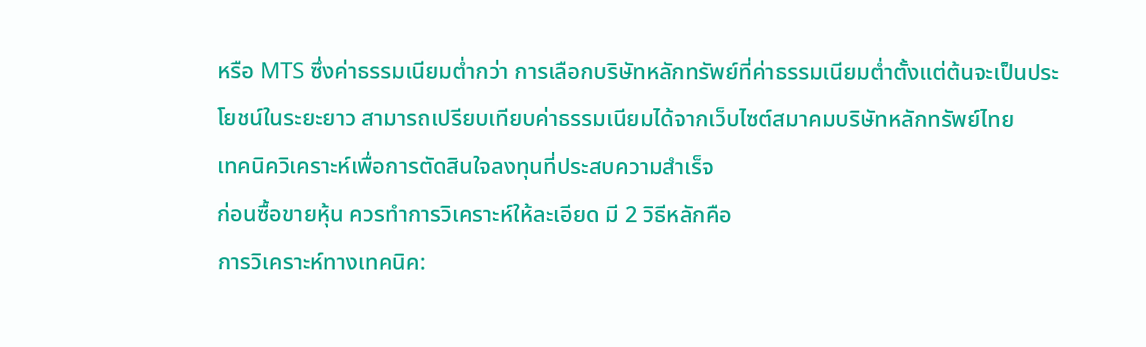หรือ MTS ซึ่งค่าธรรมเนียมต่ำกว่า การเลือกบริษัทหลักทรัพย์ที่ค่าธรรมเนียมต่ำตั้งแต่ต้นจะเป็นประโยชน์ในระยะยาว สามารถเปรียบเทียบค่าธรรมเนียมได้จากเว็บไซต์สมาคมบริษัทหลักทรัพย์ไทย
เทคนิควิเคราะห์เพื่อการตัดสินใจลงทุนที่ประสบความสำเร็จ
ก่อนซื้อขายหุ้น ควรทำการวิเคราะห์ให้ละเอียด มี 2 วิธีหลักคือ
การวิเคราะห์ทางเทคนิค: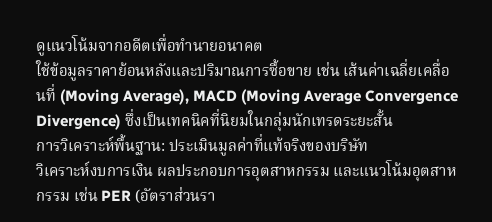ดูแนวโน้มจากอดีตเพื่อทำนายอนาคต
ใช้ข้อมูลราคาย้อนหลังและปริมาณการซื้อขาย เช่น เส้นค่าเฉลี่ยเคลื่อนที่ (Moving Average), MACD (Moving Average Convergence Divergence) ซึ่งเป็นเทคนิคที่นิยมในกลุ่มนักเทรดระยะสั้น
การวิเคราะห์พื้นฐาน: ประเมินมูลค่าที่แท้จริงของบริษัท
วิเคราะห์งบการเงิน ผลประกอบการอุตสาหกรรม และแนวโน้มอุตสาหกรรม เช่น PER (อัตราส่วนรา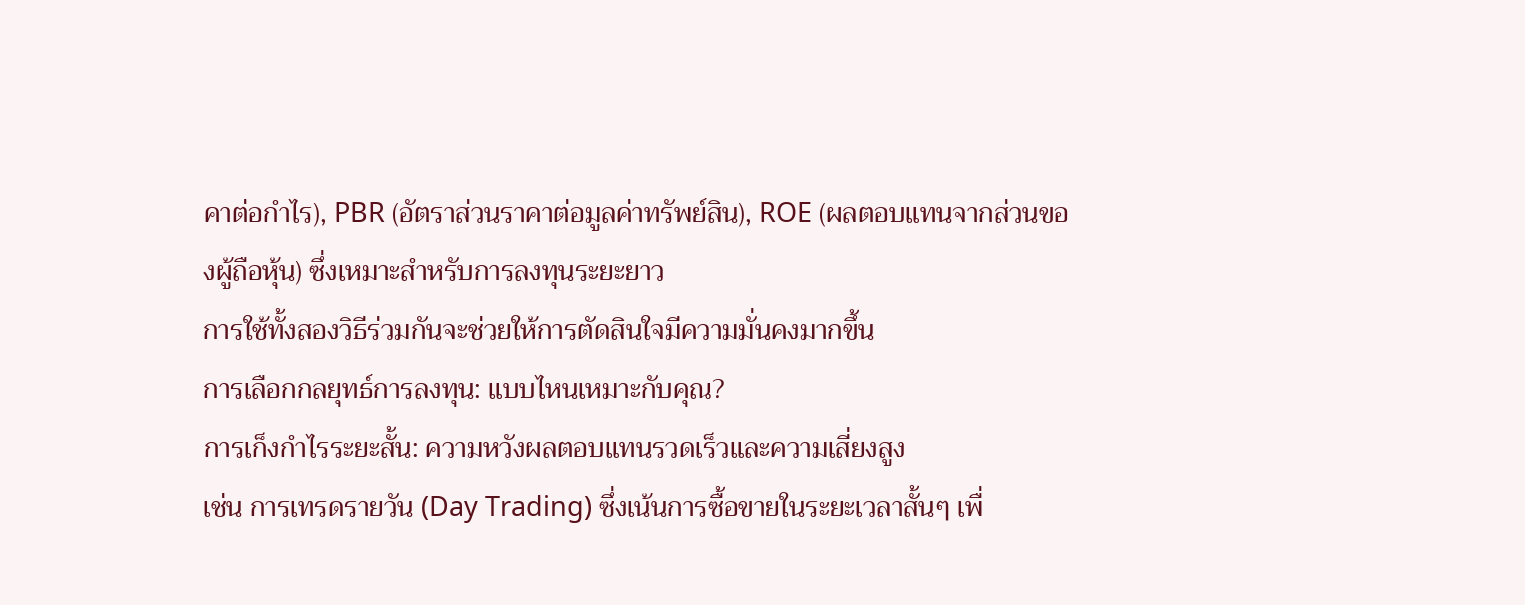คาต่อกำไร), PBR (อัตราส่วนราคาต่อมูลค่าทรัพย์สิน), ROE (ผลตอบแทนจากส่วนของผู้ถือหุ้น) ซึ่งเหมาะสำหรับการลงทุนระยะยาว
การใช้ทั้งสองวิธีร่วมกันจะช่วยให้การตัดสินใจมีความมั่นคงมากขึ้น
การเลือกกลยุทธ์การลงทุน: แบบไหนเหมาะกับคุณ?
การเก็งกำไรระยะสั้น: ความหวังผลตอบแทนรวดเร็วและความเสี่ยงสูง
เช่น การเทรดรายวัน (Day Trading) ซึ่งเน้นการซื้อขายในระยะเวลาสั้นๆ เพื่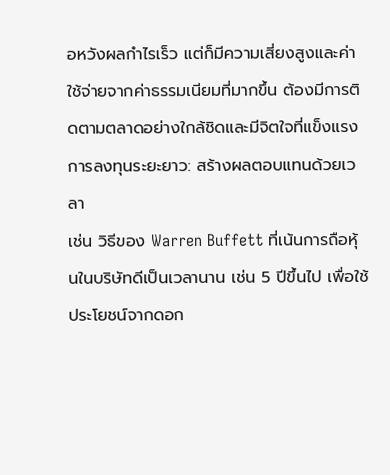อหวังผลกำไรเร็ว แต่ก็มีความเสี่ยงสูงและค่าใช้จ่ายจากค่าธรรมเนียมที่มากขึ้น ต้องมีการติดตามตลาดอย่างใกล้ชิดและมีจิตใจที่แข็งแรง
การลงทุนระยะยาว: สร้างผลตอบแทนด้วยเวลา
เช่น วิธีของ Warren Buffett ที่เน้นการถือหุ้นในบริษัทดีเป็นเวลานาน เช่น 5 ปีขึ้นไป เพื่อใช้ประโยชน์จากดอก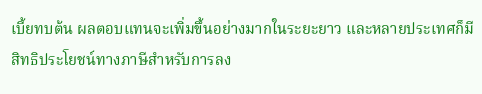เบี้ยทบต้น ผลตอบแทนจะเพิ่มขึ้นอย่างมากในระยะยาว และหลายประเทศก็มีสิทธิประโยชน์ทางภาษีสำหรับการลง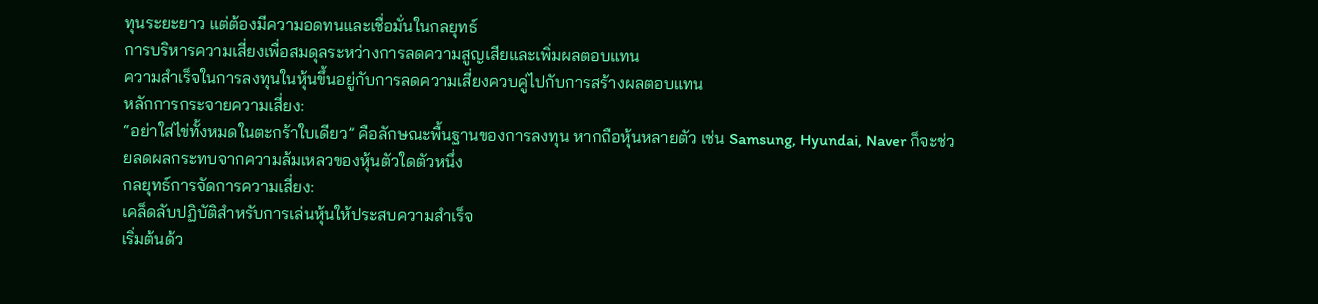ทุนระยะยาว แต่ต้องมีความอดทนและเชื่อมั่นในกลยุทธ์
การบริหารความเสี่ยงเพื่อสมดุลระหว่างการลดความสูญเสียและเพิ่มผลตอบแทน
ความสำเร็จในการลงทุนในหุ้นขึ้นอยู่กับการลดความเสี่ยงควบคู่ไปกับการสร้างผลตอบแทน
หลักการกระจายความเสี่ยง:
“อย่าใส่ไข่ทั้งหมดในตะกร้าใบเดียว” คือลักษณะพื้นฐานของการลงทุน หากถือหุ้นหลายตัว เช่น Samsung, Hyundai, Naver ก็จะช่วยลดผลกระทบจากความล้มเหลวของหุ้นตัวใดตัวหนึ่ง
กลยุทธ์การจัดการความเสี่ยง:
เคล็ดลับปฏิบัติสำหรับการเล่นหุ้นให้ประสบความสำเร็จ
เริ่มต้นด้ว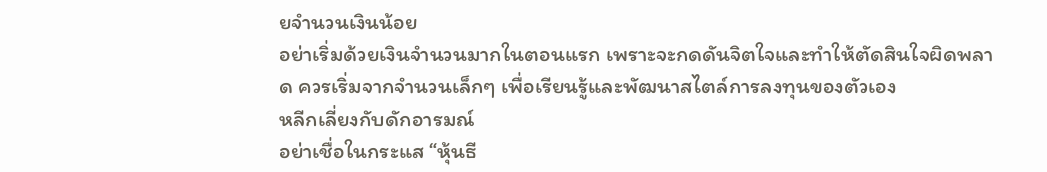ยจำนวนเงินน้อย
อย่าเริ่มด้วยเงินจำนวนมากในตอนแรก เพราะจะกดดันจิตใจและทำให้ตัดสินใจผิดพลาด ควรเริ่มจากจำนวนเล็กๆ เพื่อเรียนรู้และพัฒนาสไตล์การลงทุนของตัวเอง
หลีกเลี่ยงกับดักอารมณ์
อย่าเชื่อในกระแส “หุ้นธี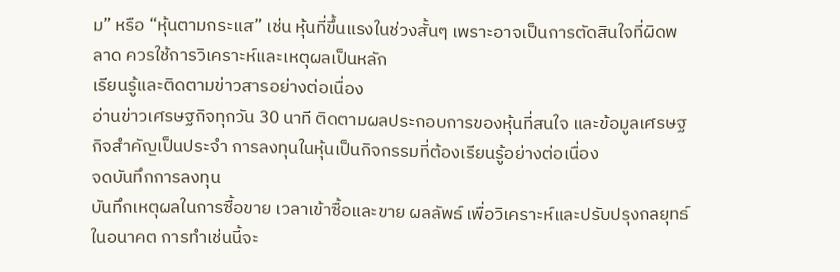ม” หรือ “หุ้นตามกระแส” เช่น หุ้นที่ขึ้นแรงในช่วงสั้นๆ เพราะอาจเป็นการตัดสินใจที่ผิดพลาด ควรใช้การวิเคราะห์และเหตุผลเป็นหลัก
เรียนรู้และติดตามข่าวสารอย่างต่อเนื่อง
อ่านข่าวเศรษฐกิจทุกวัน 30 นาที ติดตามผลประกอบการของหุ้นที่สนใจ และข้อมูลเศรษฐกิจสำคัญเป็นประจำ การลงทุนในหุ้นเป็นกิจกรรมที่ต้องเรียนรู้อย่างต่อเนื่อง
จดบันทึกการลงทุน
บันทึกเหตุผลในการซื้อขาย เวลาเข้าซื้อและขาย ผลลัพธ์ เพื่อวิเคราะห์และปรับปรุงกลยุทธ์ในอนาคต การทำเช่นนี้จะ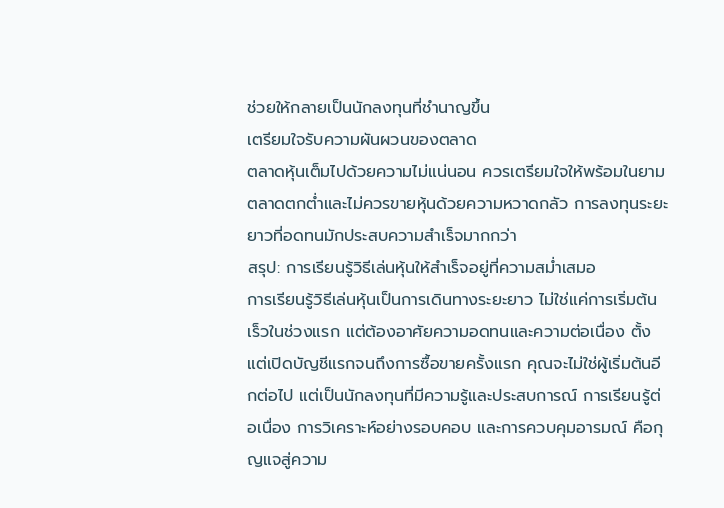ช่วยให้กลายเป็นนักลงทุนที่ชำนาญขึ้น
เตรียมใจรับความผันผวนของตลาด
ตลาดหุ้นเต็มไปด้วยความไม่แน่นอน ควรเตรียมใจให้พร้อมในยามตลาดตกต่ำและไม่ควรขายหุ้นด้วยความหวาดกลัว การลงทุนระยะยาวที่อดทนมักประสบความสำเร็จมากกว่า
สรุป: การเรียนรู้วิธีเล่นหุ้นให้สำเร็จอยู่ที่ความสม่ำเสมอ
การเรียนรู้วิธีเล่นหุ้นเป็นการเดินทางระยะยาว ไม่ใช่แค่การเริ่มต้นเร็วในช่วงแรก แต่ต้องอาศัยความอดทนและความต่อเนื่อง ตั้งแต่เปิดบัญชีแรกจนถึงการซื้อขายครั้งแรก คุณจะไม่ใช่ผู้เริ่มต้นอีกต่อไป แต่เป็นนักลงทุนที่มีความรู้และประสบการณ์ การเรียนรู้ต่อเนื่อง การวิเคราะห์อย่างรอบคอบ และการควบคุมอารมณ์ คือกุญแจสู่ความ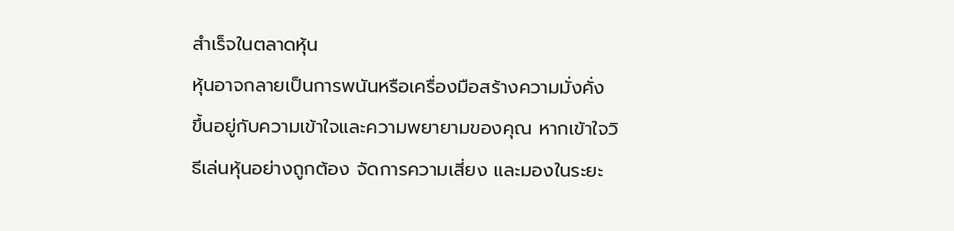สำเร็จในตลาดหุ้น
หุ้นอาจกลายเป็นการพนันหรือเครื่องมือสร้างความมั่งคั่ง ขึ้นอยู่กับความเข้าใจและความพยายามของคุณ หากเข้าใจวิธีเล่นหุ้นอย่างถูกต้อง จัดการความเสี่ยง และมองในระยะ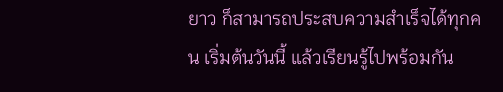ยาว ก็สามารถประสบความสำเร็จได้ทุกคน เริ่มต้นวันนี้ แล้วเรียนรู้ไปพร้อมกัน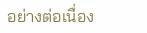อย่างต่อเนื่อง